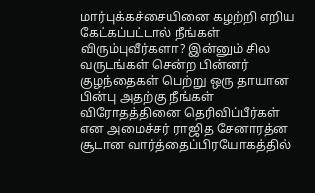மார்புக்கச்சையினை கழற்றி எறிய கேட்கப்பட்டால் நீங்கள் விரும்புவீர்களா? இன்னும் சில வருடங்கள் சென்ற பின்னர் குழந்தைகள் பெற்று ஒரு தாயான பின்பு அதற்கு நீங்கள் விரோதத்தினை தெரிவிப்பீர்கள் என அமைச்சர் ராஜித சேனாரத்ன சூடான வார்த்தைப்பிரயோகத்தில்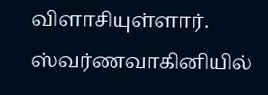விளாசியுள்ளார்.
ஸ்வர்ணவாகினியில்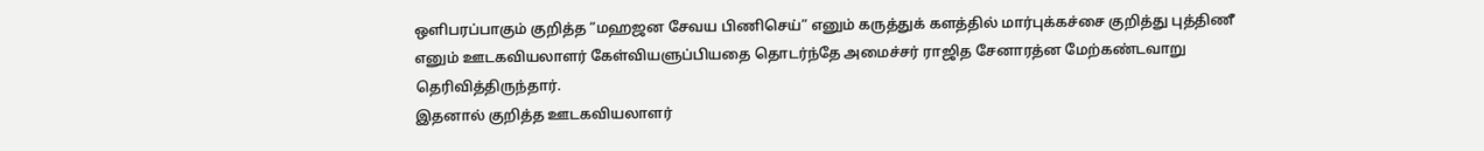ஒளிபரப்பாகும் குறித்த “மஹஜன சேவய பிணிசெய்” எனும் கருத்துக் களத்தில் மார்புக்கச்சை குறித்து புத்திணீ எனும் ஊடகவியலாளர் கேள்வியளுப்பியதை தொடர்ந்தே அமைச்சர் ராஜித சேனாரத்ன மேற்கண்டவாறு தெரிவித்திருந்தார்.
இதனால் குறித்த ஊடகவியலாளர்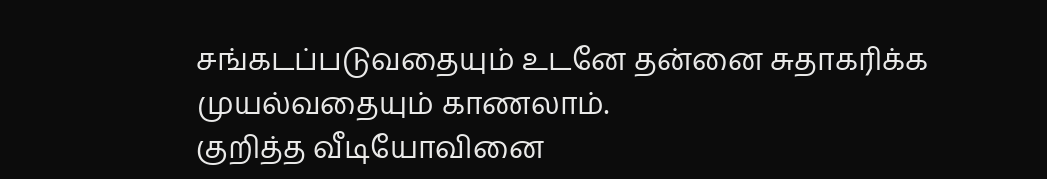சங்கடப்படுவதையும் உடனே தன்னை சுதாகரிக்க முயல்வதையும் காணலாம்.
குறித்த வீடியோவினை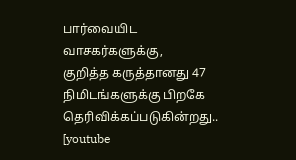பார்வையிட வாசகர்களுக்கு,
குறித்த கருத்தானது 47 நிமிடங்களுக்கு பிறகே தெரிவிக்கப்படுகின்றது..
[youtube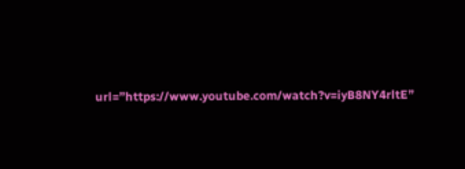url=”https://www.youtube.com/watch?v=iyB8NY4rltE”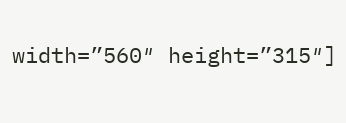width=”560″ height=”315″]